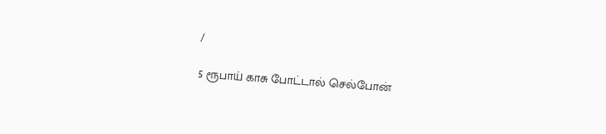/

5 ரூபாய் காசு போட்டால் செல்போன்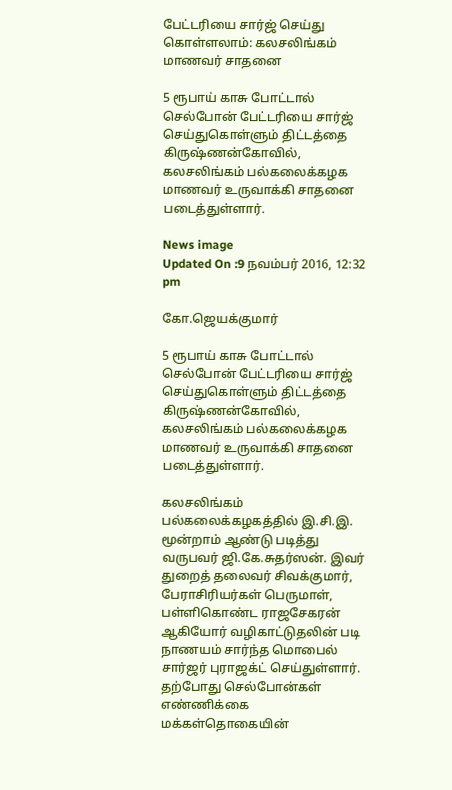பேட்டரியை சார்ஜ் செய்து கொள்ளலாம்: கலசலிங்கம் மாணவர் சாதனை

5 ரூபாய் காசு போட்டால் செல்போன் பேட்டரியை சார்ஜ் செய்துகொள்ளும் திட்டத்தை கிருஷ்ணன்கோவில், கலசலிங்கம் பல்கலைக்கழக மாணவர் உருவாக்கி சாதனை படைத்துள்ளார்.

News image
Updated On :9 நவம்பர் 2016, 12:32 pm

கோ.ஜெயக்குமார்

5 ரூபாய் காசு போட்டால் செல்போன் பேட்டரியை சார்ஜ் செய்துகொள்ளும் திட்டத்தை கிருஷ்ணன்கோவில், கலசலிங்கம் பல்கலைக்கழக மாணவர் உருவாக்கி சாதனை படைத்துள்ளார்.

கலசலிங்கம் பல்கலைக்கழகத்தில் இ.சி.இ. மூன்றாம் ஆண்டு படித்து வருபவர் ஜி.கே.சுதர்ஸன். இவர் துறைத் தலைவர் சிவக்குமார், பேராசிரியர்கள் பெருமாள், பள்ளிகொண்ட ராஜசேகரன் ஆகியோர் வழிகாட்டுதலின் படி நாணயம் சார்ந்த மொபைல் சார்ஜர் புராஜக்ட் செய்துள்ளார்.
தற்போது செல்போன்கள் எண்ணிக்கை மக்கள்தொகையின்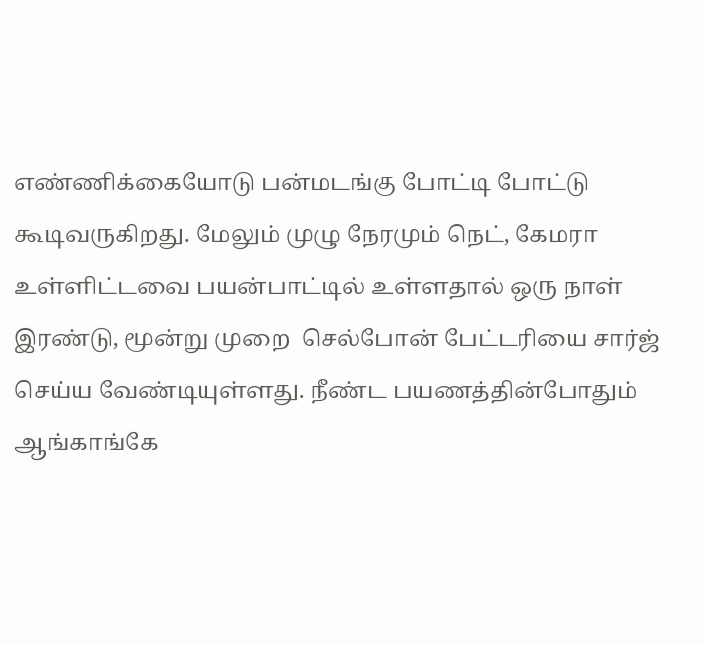எண்ணிக்கையோடு பன்மடங்கு போட்டி போட்டு கூடிவருகிறது. மேலும் முழு நேரமும் நெட், கேமரா உள்ளிட்டவை பயன்பாட்டில் உள்ளதால் ஒரு நாள் இரண்டு, மூன்று முறை  செல்போன் பேட்டரியை சார்ஜ் செய்ய வேண்டியுள்ளது. நீண்ட பயணத்தின்போதும் ஆங்காங்கே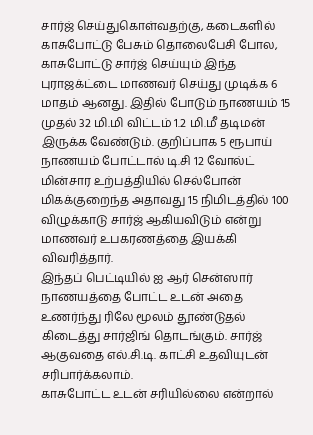சார்ஜ் செய்துகொள்வதற்கு, கடைகளில் காசுபோட்டு பேசும் தொலைபேசி போல, காசுபோட்டு சார்ஜ் செய்யும் இந்த புராஜக்ட்டை மாணவர் செய்து முடிக்க 6 மாதம் ஆனது. இதில் போடும் நாணயம் 15 முதல் 32 மி.மி விட்டம் 1.2 மி.மீ தடிமன் இருக்க வேண்டும். குறிப்பாக 5 ரூபாய் நாணயம் போட்டால் டி.சி 12 வோல்ட் மின்சார உற்பத்தியில் செல்போன் மிகக்குறைந்த அதாவது 15 நிமிடத்தில் 100 விழுக்காடு சார்ஜ் ஆகியவிடும் என்று மாணவர் உபகரணத்தை இயக்கி விவரித்தார்.
இந்தப் பெட்டியில் ஐ ஆர் சென்ஸார் நாணயத்தை போட்ட உடன் அதை உணர்ந்து ரிலே மூலம் தூண்டுதல் கிடைத்து சார்ஜிங் தொடங்கும். சார்ஜ் ஆகுவதை எல்.சி.டி. காட்சி உதவியுடன் சரிபார்க்கலாம்.
காசுபோட்ட உடன் சரியில்லை என்றால்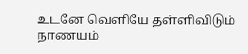உடனே வெளியே தள்ளிவிடும் நாணயம்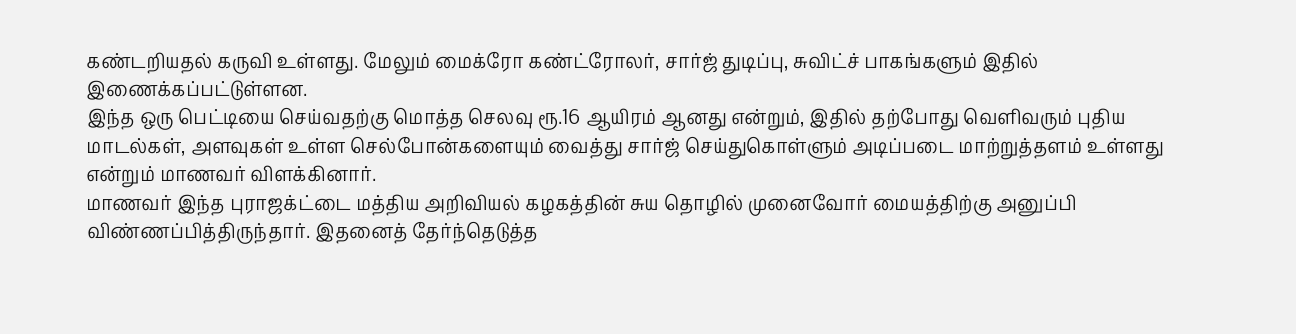கண்டறியதல் கருவி உள்ளது. மேலும் மைக்ரோ கண்ட்ரோலர், சார்ஜ் துடிப்பு, சுவிட்ச் பாகங்களும் இதில் இணைக்கப்பட்டுள்ளன.
இந்த ஒரு பெட்டியை செய்வதற்கு மொத்த செலவு ரூ.16 ஆயிரம் ஆனது என்றும், இதில் தற்போது வெளிவரும் புதிய மாடல்கள், அளவுகள் உள்ள செல்போன்களையும் வைத்து சார்ஜ் செய்துகொள்ளும் அடிப்படை மாற்றுத்தளம் உள்ளது என்றும் மாணவர் விளக்கினார்.
மாணவர் இந்த புராஜக்ட்டை மத்திய அறிவியல் கழகத்தின் சுய தொழில் முனைவோர் மையத்திற்கு அனுப்பி விண்ணப்பித்திருந்தார். இதனைத் தேர்ந்தெடுத்த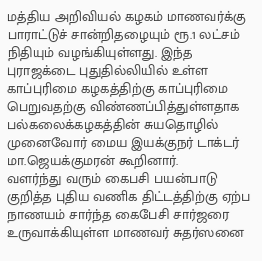மத்திய அறிவியல் கழகம் மாணவர்க்கு பாராட்டுச் சான்றிதழையும் ரூ.1 லட்சம் நிதியும் வழங்கியுள்ளது. இந்த புராஜக்டை புதுதில்லியில் உள்ள காப்புரிமை கழகத்திற்கு காப்புரிமை பெறுவதற்கு விண்ணப்பித்துள்ளதாக பல்கலைக்கழகத்தின் சுயதொழில் முனைவோர் மைய இயக்குநர் டாக்டர் மா.ஜெயக்குமரன் கூறினார்.
வளர்ந்து வரும் கைபசி பயன்பாடு குறித்த புதிய வணிக திட்டத்திற்கு ஏற்ப நாணயம் சார்ந்த கைபேசி சார்ஜரை உருவாக்கியுள்ள மாணவர் சுதர்ஸனை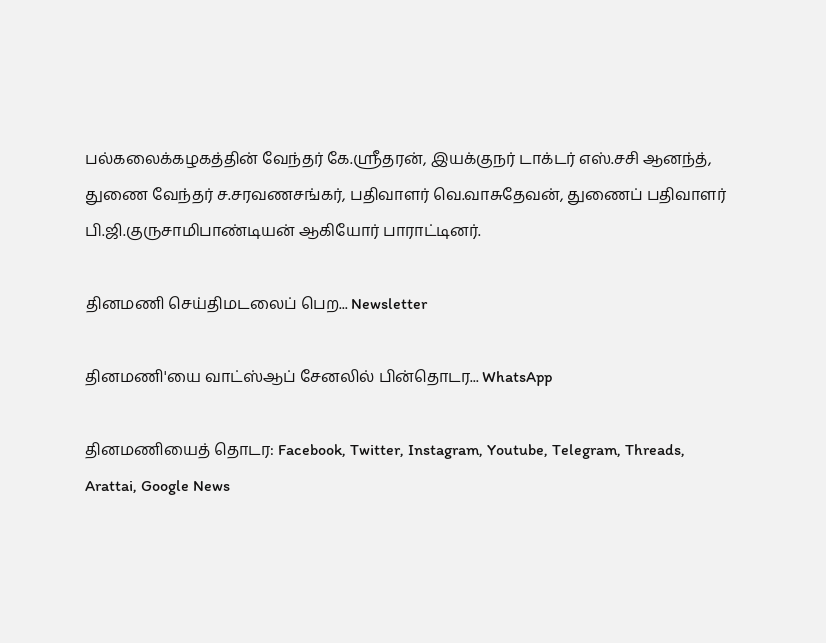பல்கலைக்கழகத்தின் வேந்தர் கே.ஸ்ரீதரன், இயக்குநர் டாக்டர் எஸ்.சசி ஆனந்த், துணை வேந்தர் ச.சரவணசங்கர், பதிவாளர் வெ.வாசுதேவன், துணைப் பதிவாளர் பி.ஜி.குருசாமிபாண்டியன் ஆகியோர் பாராட்டினர்.

தினமணி செய்திமடலைப் பெற... Newsletter

தினமணி'யை வாட்ஸ்ஆப் சேனலில் பின்தொடர... WhatsApp

தினமணியைத் தொடர: Facebook, Twitter, Instagram, Youtube, Telegram, Threads, Arattai, Google News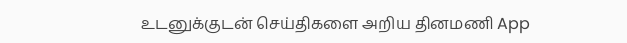உடனுக்குடன் செய்திகளை அறிய தினமணி App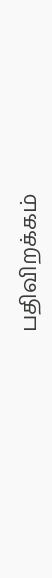பதிவிறக்கம்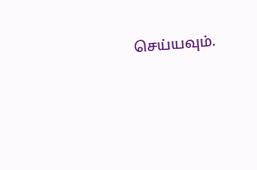செய்யவும்.